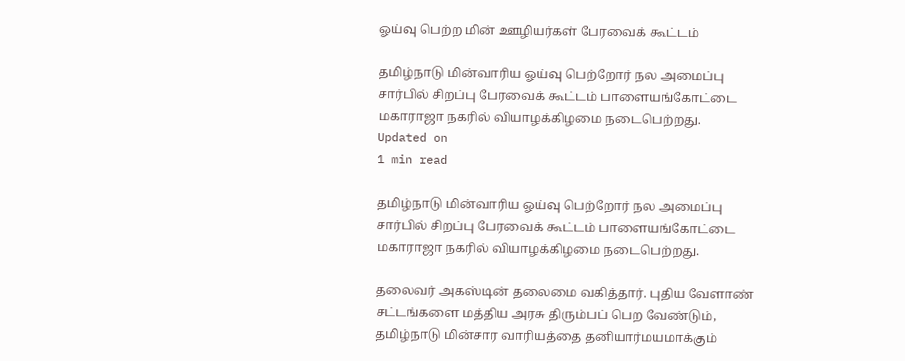ஓய்வு பெற்ற மின் ஊழியர்கள் பேரவைக் கூட்டம்

தமிழ்நாடு மின்வாரிய ஓய்வு பெற்றோர் நல அமைப்பு சார்பில் சிறப்பு பேரவைக் கூட்டம் பாளையங்கோட்டை மகாராஜா நகரில் வியாழக்கிழமை நடைபெற்றது.
Updated on
1 min read

தமிழ்நாடு மின்வாரிய ஓய்வு பெற்றோர் நல அமைப்பு சார்பில் சிறப்பு பேரவைக் கூட்டம் பாளையங்கோட்டை மகாராஜா நகரில் வியாழக்கிழமை நடைபெற்றது.

தலைவர் அகஸ்டின் தலைமை வகித்தார். புதிய வேளாண் சட்டங்களை மத்திய அரசு திரும்பப் பெற வேண்டும், தமிழ்நாடு மின்சார வாரியத்தை தனியார்மயமாக்கும்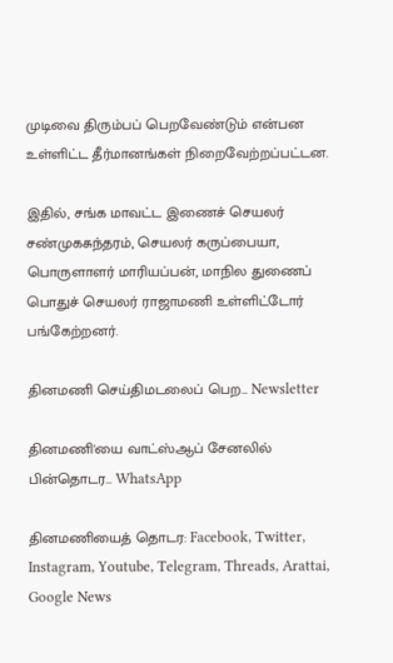முடிவை திரும்பப் பெறவேண்டும் என்பன உள்ளிட்ட தீர்மானங்கள் நிறைவேற்றப்பட்டன.

இதில், சங்க மாவட்ட இணைச் செயலர் சண்முகசுந்தரம், செயலர் கருப்பையா, பொருளாளர் மாரியப்பன், மாநில துணைப் பொதுச் செயலர் ராஜாமணி உள்ளிட்டோர் பங்கேற்றனர்.

தினமணி செய்திமடலைப் பெற... Newsletter

தினமணி'யை வாட்ஸ்ஆப் சேனலில் பின்தொடர... WhatsApp

தினமணியைத் தொடர: Facebook, Twitter, Instagram, Youtube, Telegram, Threads, Arattai, Google News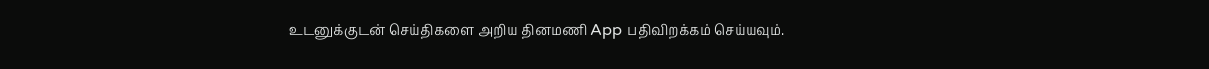உடனுக்குடன் செய்திகளை அறிய தினமணி App பதிவிறக்கம் செய்யவும்.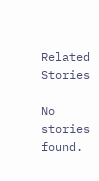Related Stories

No stories found.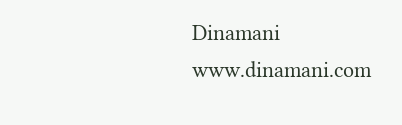Dinamani
www.dinamani.com